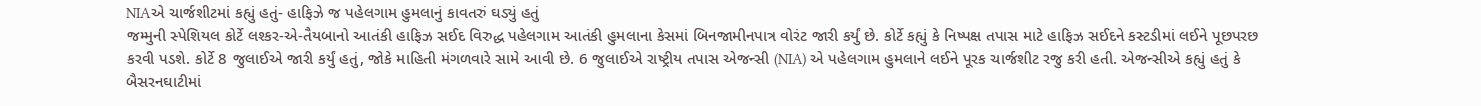NIAએ ચાર્જશીટમાં કહ્યું હતું- હાફિઝે જ પહેલગામ હુમલાનું કાવતરું ઘડ્યું હતું
જમ્મુની સ્પેશિયલ કોર્ટે લશ્કર-એ-તૈયબાનો આતંકી હાફિઝ સઈદ વિરુદ્ધ પહેલગામ આતંકી હુમલાના કેસમાં બિનજામીનપાત્ર વોરંટ જારી કર્યું છે. કોર્ટે કહ્યું કે નિષ્પક્ષ તપાસ માટે હાફિઝ સઈદને કસ્ટડીમાં લઈને પૂછપરછ કરવી પડશે. કોર્ટે 8 જુલાઈએ જારી કર્યું હતું, જોકે માહિતી મંગળવારે સામે આવી છે. 6 જુલાઈએ રાષ્ટ્રીય તપાસ એજન્સી (NIA) એ પહેલગામ હુમલાને લઈને પૂરક ચાર્જશીટ રજુ કરી હતી. એજન્સીએ કહ્યું હતું કે બૈસરનઘાટીમાં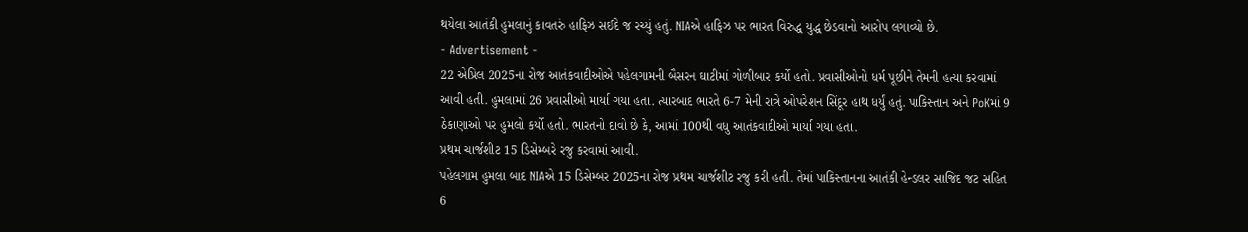થયેલા આતંકી હુમલાનું કાવતરું હાફિઝ સઈદે જ રચ્યું હતું. NIAએ હાફિઝ પર ભારત વિરુદ્ધ યુદ્ધ છેડવાનો આરોપ લગાવ્યો છે.
- Advertisement -
22 એપ્રિલ 2025ના રોજ આતંકવાદીઓએ પહેલગામની બૈસરન ઘાટીમાં ગોળીબાર કર્યો હતો. પ્રવાસીઓનો ધર્મ પૂછીને તેમની હત્યા કરવામાં આવી હતી. હુમલામાં 26 પ્રવાસીઓ માર્યા ગયા હતા. ત્યારબાદ ભારતે 6-7 મેની રાત્રે ઓપરેશન સિંદૂર હાથ ધર્યું હતું. પાકિસ્તાન અને PoKમાં 9 ઠેકાણાઓ પર હુમલો કર્યો હતો. ભારતનો દાવો છે કે, આમાં 100થી વધુ આતંકવાદીઓ માર્યા ગયા હતા.
પ્રથમ ચાર્જશીટ 15 ડિસેમ્બરે રજુ કરવામાં આવી.
પહેલગામ હુમલા બાદ NIAએ 15 ડિસેમ્બર 2025ના રોજ પ્રથમ ચાર્જશીટ રજુ કરી હતી. તેમાં પાકિસ્તાનના આતંકી હેન્ડલર સાજિદ જટ સહિત 6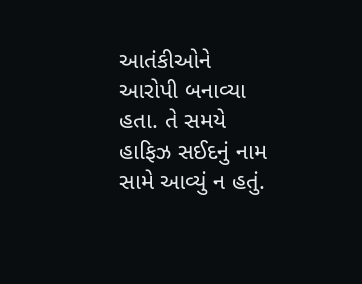આતંકીઓને આરોપી બનાવ્યા હતા. તે સમયે હાફિઝ સઈદનું નામ સામે આવ્યું ન હતું.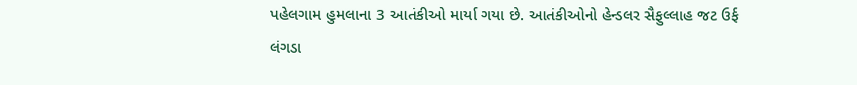પહેલગામ હુમલાના 3 આતંકીઓ માર્યા ગયા છે. આતંકીઓનો હેન્ડલર સૈફુલ્લાહ જટ ઉર્ફ લંગડા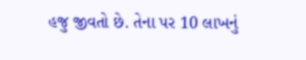હજુ જીવતો છે. તેના પર 10 લાખનું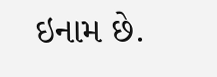ઇનામ છે.